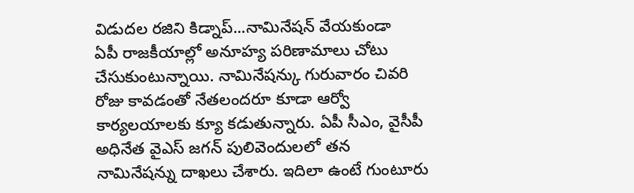విడుదల రజిని కిడ్నాప్...నామినేషన్ వేయకుండా
ఏపీ రాజకీయాల్లో అనూహ్య పరిణామాలు చోటు చేసుకుంటున్నాయి. నామినేషన్కు గురువారం చివరి రోజు కావడంతో నేతలందరూ కూడా ఆర్వో కార్యలయాలకు క్యూ కడుతున్నారు. ఏపీ సీఎం, వైసీపీ అధినేత వైఎస్ జగన్ పులివెందులలో తన నామినేషన్ను దాఖలు చేశారు. ఇదిలా ఉంటే గుంటూరు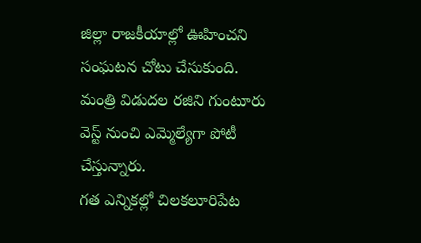జిల్లా రాజకీయాల్లో ఊహించని సంఘటన చోటు చేసుకుంది. మంత్రి విడుదల రజిని గుంటూరు వెస్ట్ నుంచి ఎమ్మెల్యేగా పోటీ చేస్తున్నారు.
గత ఎన్నికల్లో చిలకలూరిపేట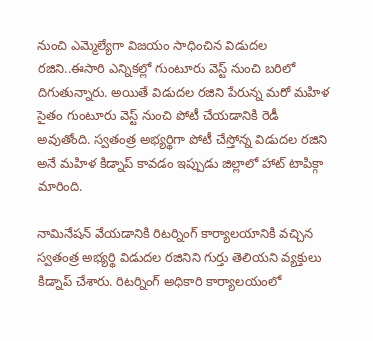నుంచి ఎమ్మెల్యేగా విజయం సాధించిన విడుదల రజిని..ఈసారి ఎన్నికల్లో గుంటూరు వెస్ట్ నుంచి బరిలో దిగుతున్నారు. అయితే విడుదల రజిని పేరున్న మరో మహిళ సైతం గుంటూరు వెస్ట్ నుంచి పోటీ చేయడానికి రెడీ అవుతోంది. స్వతంత్ర అభ్యర్థిగా పోటీ చేస్తోన్న విడుదల రజిని అనే మహిళ కిడ్నాప్ కావడం ఇప్పుడు జిల్లాలో హాట్ టాపిక్గా మారింది.

నామినేషన్ వేయడానికి రిటర్నింగ్ కార్యాలయానికి వచ్చిన స్వతంత్ర అభ్యర్థి విడుదల రజినిని గుర్తు తెలియని వ్యక్తులు కిడ్నాప్ చేశారు. రిటర్నింగ్ అధికారి కార్యాలయంలో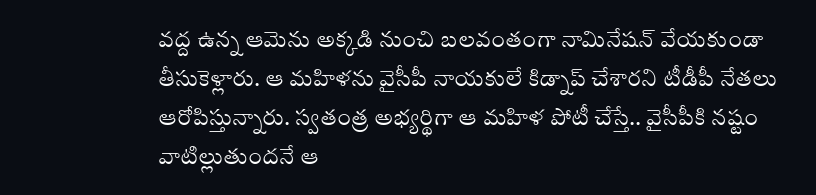వద్ద ఉన్న ఆమెను అక్కడి నుంచి బలవంతంగా నామినేషన్ వేయకుండా తీసుకెళ్లారు. ఆ మహిళను వైసీపీ నాయకులే కిడ్నాప్ చేశారని టీడీపీ నేతలు ఆరోపిస్తున్నారు. స్వతంత్ర అభ్యర్థిగా ఆ మహిళ పోటీ చేస్తే.. వైసీపీకి నష్టం వాటిల్లుతుందనే ఆ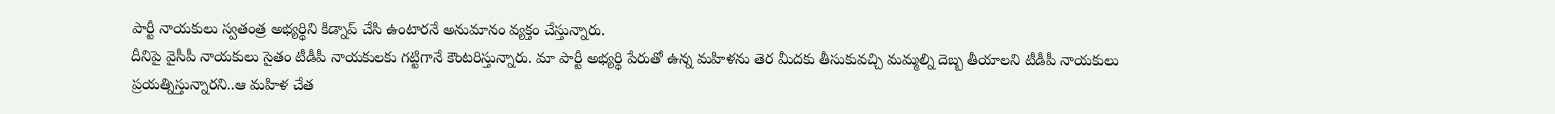పార్టీ నాయకులు స్వతంత్ర అభ్యర్థిని కిడ్నాప్ చేసి ఉంటారనే అనుమానం వ్యక్తం చేస్తున్నారు.
దీనిపై వైసీపీ నాయకులు సైతం టీడీపీ నాయకులకు గట్టిగానే కౌంటరిస్తున్నారు. మా పార్టీ అభ్యర్థి పేరుతో ఉన్న మహిళను తెర మీదకు తీసుకువచ్చి మమ్మల్ని దెబ్బ తీయాలని టీడీపీ నాయకులు ప్రయత్నిస్తున్నారని..ఆ మహిళ చేత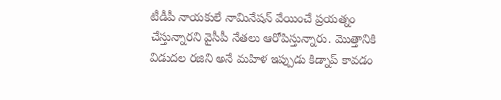టీడీపీ నాయకులే నామినేషన్ వేయించే ప్రయత్నం చేస్తున్నారని వైసీపీ నేతలు ఆరోపిస్తున్నారు. మొత్తానికి విడుదల రజిని అనే మహిళ ఇప్పుడు కిడ్నాప్ కావడం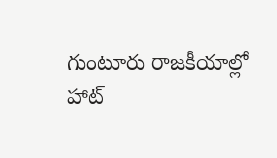గుంటూరు రాజకీయాల్లో హాట్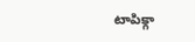టాపిక్గా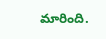మారింది.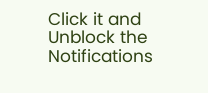Click it and Unblock the Notifications